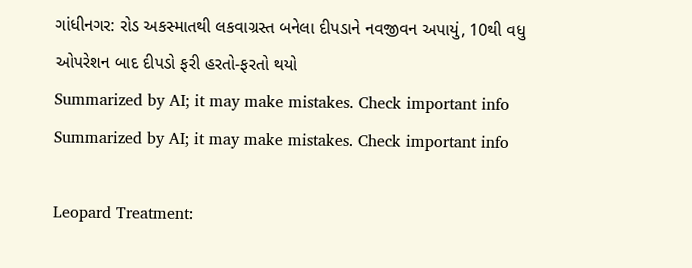ગાંધીનગર: રોડ અકસ્માતથી લકવાગ્રસ્ત બનેલા દીપડાને નવજીવન અપાયું, 10થી વધુ ઓપરેશન બાદ દીપડો ફરી હરતો-ફરતો થયો
Summarized by AI; it may make mistakes. Check important info
Summarized by AI; it may make mistakes. Check important info

Leopard Treatment: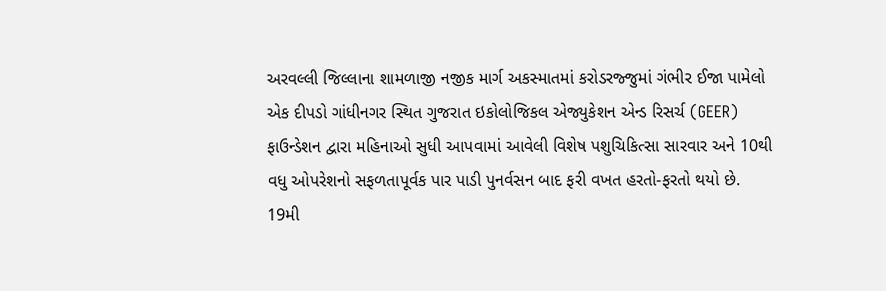અરવલ્લી જિલ્લાના શામળાજી નજીક માર્ગ અકસ્માતમાં કરોડરજ્જુમાં ગંભીર ઈજા પામેલો એક દીપડો ગાંધીનગર સ્થિત ગુજરાત ઇકોલોજિકલ એજ્યુકેશન એન્ડ રિસર્ચ (GEER) ફાઉન્ડેશન દ્વારા મહિનાઓ સુધી આપવામાં આવેલી વિશેષ પશુચિકિત્સા સારવાર અને 10થી વધુ ઓપરેશનો સફળતાપૂર્વક પાર પાડી પુનર્વસન બાદ ફરી વખત હરતો-ફરતો થયો છે.
19મી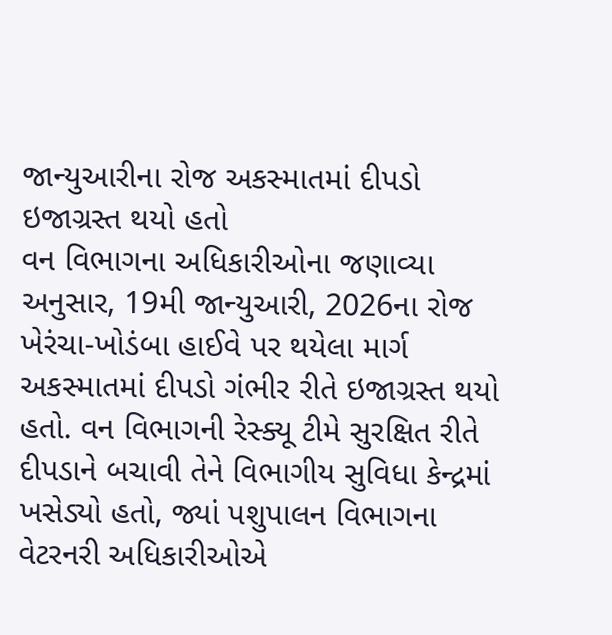જાન્યુઆરીના રોજ અકસ્માતમાં દીપડો ઇજાગ્રસ્ત થયો હતો
વન વિભાગના અધિકારીઓના જણાવ્યા અનુસાર, 19મી જાન્યુઆરી, 2026ના રોજ ખેરંચા-ખોડંબા હાઈવે પર થયેલા માર્ગ અકસ્માતમાં દીપડો ગંભીર રીતે ઇજાગ્રસ્ત થયો હતો. વન વિભાગની રેસ્ક્યૂ ટીમે સુરક્ષિત રીતે દીપડાને બચાવી તેને વિભાગીય સુવિધા કેન્દ્રમાં ખસેડ્યો હતો, જ્યાં પશુપાલન વિભાગના વેટરનરી અધિકારીઓએ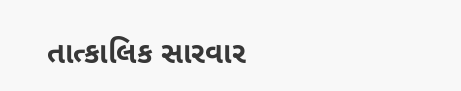તાત્કાલિક સારવાર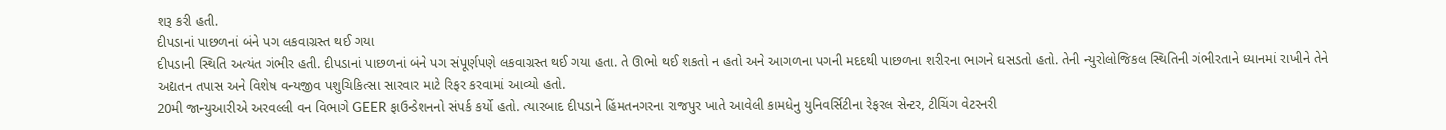શરૂ કરી હતી.
દીપડાનાં પાછળનાં બંને પગ લકવાગ્રસ્ત થઈ ગયા
દીપડાની સ્થિતિ અત્યંત ગંભીર હતી. દીપડાનાં પાછળનાં બંને પગ સંપૂર્ણપણે લકવાગ્રસ્ત થઈ ગયા હતા. તે ઊભો થઈ શકતો ન હતો અને આગળના પગની મદદથી પાછળના શરીરના ભાગને ઘસડતો હતો. તેની ન્યુરોલોજિકલ સ્થિતિની ગંભીરતાને ધ્યાનમાં રાખીને તેને અદ્યતન તપાસ અને વિશેષ વન્યજીવ પશુચિકિત્સા સારવાર માટે રિફર કરવામાં આવ્યો હતો.
20મી જાન્યુઆરીએ અરવલ્લી વન વિભાગે GEER ફાઉન્ડેશનનો સંપર્ક કર્યો હતો. ત્યારબાદ દીપડાને હિંમતનગરના રાજપુર ખાતે આવેલી કામધેનુ યુનિવર્સિટીના રેફરલ સેન્ટર, ટીચિંગ વેટરનરી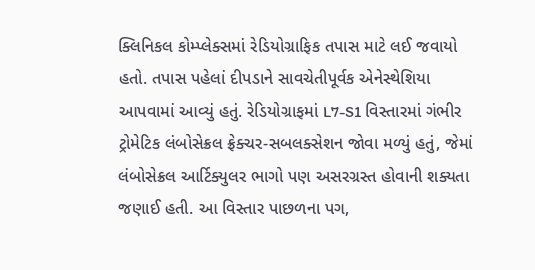ક્લિનિકલ કોમ્પ્લેક્સમાં રેડિયોગ્રાફિક તપાસ માટે લઈ જવાયો હતો. તપાસ પહેલાં દીપડાને સાવચેતીપૂર્વક એનેસ્થેશિયા આપવામાં આવ્યું હતું. રેડિયોગ્રાફમાં L7-S1 વિસ્તારમાં ગંભીર ટ્રોમેટિક લંબોસેક્રલ ફ્રેક્ચર-સબલક્સેશન જોવા મળ્યું હતું, જેમાં લંબોસેક્રલ આર્ટિક્યુલર ભાગો પણ અસરગ્રસ્ત હોવાની શક્યતા જણાઈ હતી. આ વિસ્તાર પાછળના પગ,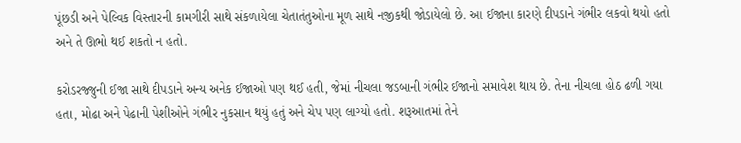પૂંછડી અને પેલ્વિક વિસ્તારની કામગીરી સાથે સંકળાયેલા ચેતાતંતુઓના મૂળ સાથે નજીકથી જોડાયેલો છે. આ ઈજાના કારણે દીપડાને ગંભીર લકવો થયો હતો અને તે ઊભો થઈ શકતો ન હતો.

કરોડરજ્જુની ઈજા સાથે દીપડાને અન્ય અનેક ઈજાઓ પણ થઈ હતી, જેમાં નીચલા જડબાની ગંભીર ઈજાનો સમાવેશ થાય છે. તેના નીચલા હોઠ ઢળી ગયા હતા, મોઢા અને પેઢાની પેશીઓને ગંભીર નુકસાન થયું હતું અને ચેપ પણ લાગ્યો હતો. શરૂઆતમાં તેને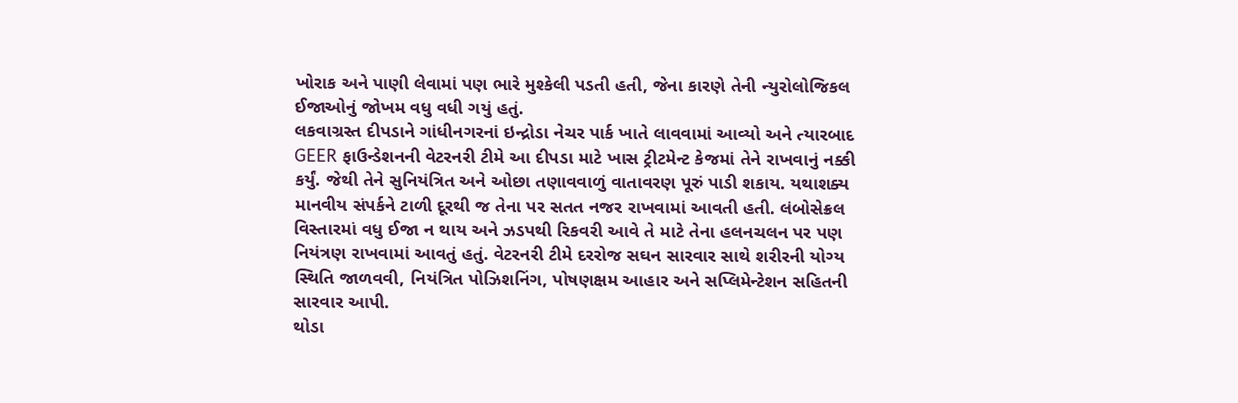ખોરાક અને પાણી લેવામાં પણ ભારે મુશ્કેલી પડતી હતી, જેના કારણે તેની ન્યુરોલોજિકલ ઈજાઓનું જોખમ વધુ વધી ગયું હતું.
લકવાગ્રસ્ત દીપડાને ગાંધીનગરનાં ઇન્દ્રોડા નેચર પાર્ક ખાતે લાવવામાં આવ્યો અને ત્યારબાદ GEER ફાઉન્ડેશનની વેટરનરી ટીમે આ દીપડા માટે ખાસ ટ્રીટમેન્ટ કેજમાં તેને રાખવાનું નક્કી કર્યું. જેથી તેને સુનિયંત્રિત અને ઓછા તણાવવાળું વાતાવરણ પૂરું પાડી શકાય. યથાશક્ય માનવીય સંપર્કને ટાળી દૂરથી જ તેના પર સતત નજર રાખવામાં આવતી હતી. લંબોસેક્રલ વિસ્તારમાં વધુ ઈજા ન થાય અને ઝડપથી રિકવરી આવે તે માટે તેના હલનચલન પર પણ નિયંત્રણ રાખવામાં આવતું હતું. વેટરનરી ટીમે દરરોજ સઘન સારવાર સાથે શરીરની યોગ્ય સ્થિતિ જાળવવી, નિયંત્રિત પોઝિશનિંગ, પોષણક્ષમ આહાર અને સપ્લિમેન્ટેશન સહિતની સારવાર આપી.
થોડા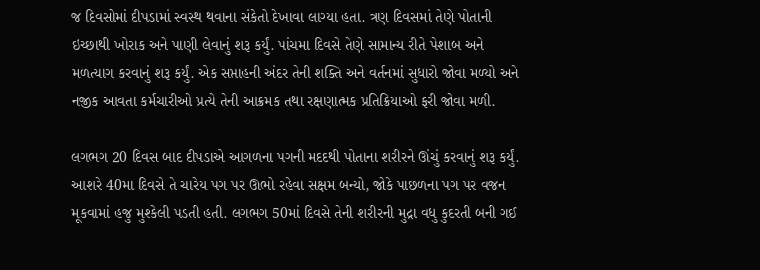જ દિવસોમાં દીપડામાં સ્વસ્થ થવાના સંકેતો દેખાવા લાગ્યા હતા. ત્રણ દિવસમાં તેણે પોતાની ઇચ્છાથી ખોરાક અને પાણી લેવાનું શરૂ કર્યું. પાંચમા દિવસે તેણે સામાન્ય રીતે પેશાબ અને મળત્યાગ કરવાનું શરૂ કર્યું. એક સપ્તાહની અંદર તેની શક્તિ અને વર્તનમાં સુધારો જોવા મળ્યો અને નજીક આવતા કર્મચારીઓ પ્રત્યે તેની આક્રમક તથા રક્ષણાત્મક પ્રતિક્રિયાઓ ફરી જોવા મળી.

લગભગ 20 દિવસ બાદ દીપડાએ આગળના પગની મદદથી પોતાના શરીરને ઊંચું કરવાનું શરૂ કર્યું. આશરે 40મા દિવસે તે ચારેય પગ પર ઊભો રહેવા સક્ષમ બન્યો, જોકે પાછળના પગ પર વજન મૂકવામાં હજુ મુશ્કેલી પડતી હતી. લગભગ 50માં દિવસે તેની શરીરની મુદ્રા વધુ કુદરતી બની ગઈ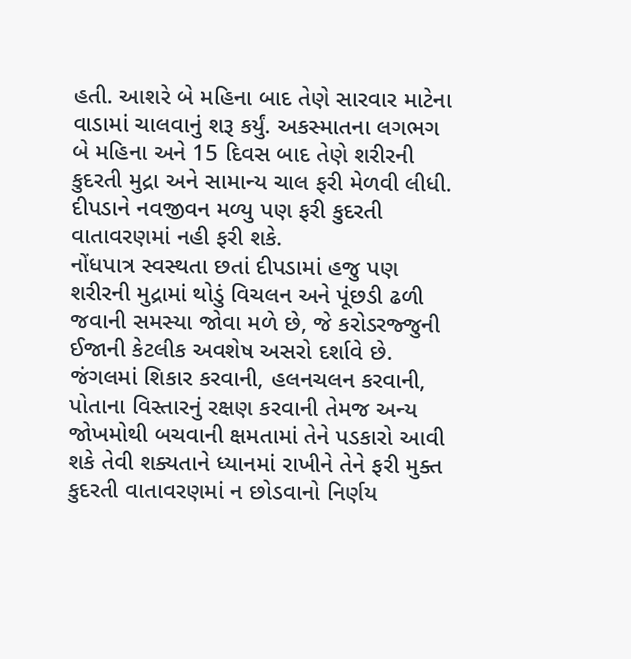હતી. આશરે બે મહિના બાદ તેણે સારવાર માટેના વાડામાં ચાલવાનું શરૂ કર્યું. અકસ્માતના લગભગ બે મહિના અને 15 દિવસ બાદ તેણે શરીરની કુદરતી મુદ્રા અને સામાન્ય ચાલ ફરી મેળવી લીધી.
દીપડાને નવજીવન મળ્યુ પણ ફરી કુદરતી વાતાવરણમાં નહી ફરી શકે.
નોંધપાત્ર સ્વસ્થતા છતાં દીપડામાં હજુ પણ શરીરની મુદ્રામાં થોડું વિચલન અને પૂંછડી ઢળી જવાની સમસ્યા જોવા મળે છે, જે કરોડરજ્જુની ઈજાની કેટલીક અવશેષ અસરો દર્શાવે છે. જંગલમાં શિકાર કરવાની, હલનચલન કરવાની, પોતાના વિસ્તારનું રક્ષણ કરવાની તેમજ અન્ય જોખમોથી બચવાની ક્ષમતામાં તેને પડકારો આવી શકે તેવી શક્યતાને ધ્યાનમાં રાખીને તેને ફરી મુક્ત કુદરતી વાતાવરણમાં ન છોડવાનો નિર્ણય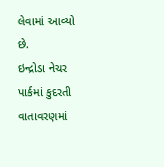લેવામાં આવ્યો છે.
ઇન્દ્રોડા નેચર પાર્કમાં કુદરતી વાતાવરણમાં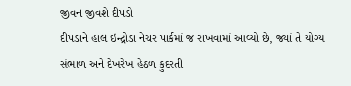જીવન જીવશે દીપડો
દીપડાને હાલ ઇન્દ્રોડા નેચર પાર્કમાં જ રાખવામાં આવ્યો છે, જ્યાં તે યોગ્ય સંભાળ અને દેખરેખ હેઠળ કુદરતી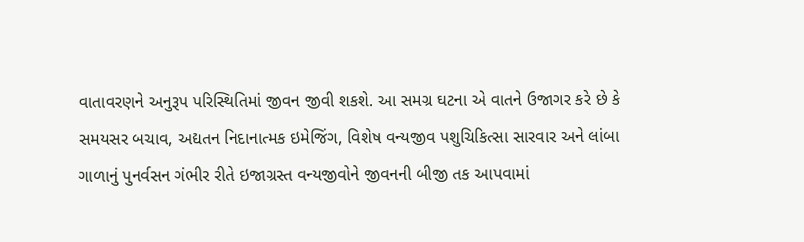વાતાવરણને અનુરૂપ પરિસ્થિતિમાં જીવન જીવી શકશે. આ સમગ્ર ઘટના એ વાતને ઉજાગર કરે છે કે સમયસર બચાવ, અદ્યતન નિદાનાત્મક ઇમેજિંગ, વિશેષ વન્યજીવ પશુચિકિત્સા સારવાર અને લાંબા ગાળાનું પુનર્વસન ગંભીર રીતે ઇજાગ્રસ્ત વન્યજીવોને જીવનની બીજી તક આપવામાં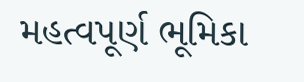મહત્વપૂર્ણ ભૂમિકા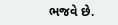ભજવે છે.